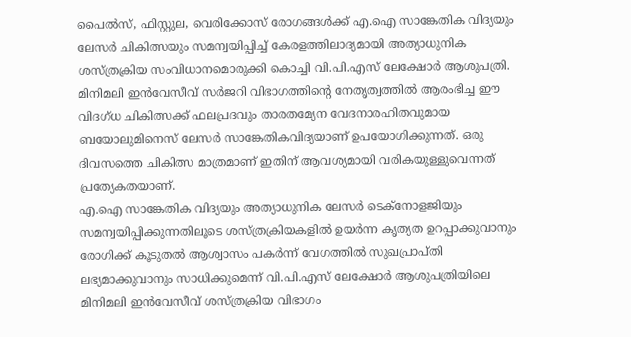പൈൽസ്, ഫിസ്റ്റുല, വെരിക്കോസ് രോഗങ്ങൾക്ക് എ.ഐ സാങ്കേതിക വിദ്യയും ലേസർ ചികിത്സയും സമന്വയിപ്പിച്ച് കേരളത്തിലാദ്യമായി അത്യാധുനിക ശസ്ത്രക്രിയ സംവിധാനമൊരുക്കി കൊച്ചി വി.പി.എസ് ലേക്ഷോർ ആശുപത്രി. മിനിമലി ഇൻവേസീവ് സർജറി വിഭാഗത്തിന്റെ നേതൃത്വത്തിൽ ആരംഭിച്ച ഈ വിദഗ്ധ ചികിത്സക്ക് ഫലപ്രദവും താരതമ്യേന വേദനാരഹിതവുമായ ബയോലുമിനെസ് ലേസർ സാങ്കേതികവിദ്യയാണ് ഉപയോഗിക്കുന്നത്. ഒരു ദിവസത്തെ ചികിത്സ മാത്രമാണ് ഇതിന് ആവശ്യമായി വരികയുള്ളുവെന്നത് പ്രത്യേകതയാണ്.
എ.ഐ സാങ്കേതിക വിദ്യയും അത്യാധുനിക ലേസർ ടെക്നോളജിയും സമന്വയിപ്പിക്കുന്നതിലൂടെ ശസ്ത്രക്രിയകളിൽ ഉയർന്ന കൃത്യത ഉറപ്പാക്കുവാനും രോഗിക്ക് കൂടുതൽ ആശ്വാസം പകർന്ന് വേഗത്തിൽ സുഖപ്രാപ്തി ലഭ്യമാക്കുവാനും സാധിക്കുമെന്ന് വി.പി.എസ് ലേക്ഷോർ ആശുപത്രിയിലെ മിനിമലി ഇൻവേസീവ് ശസ്ത്രക്രിയ വിഭാഗം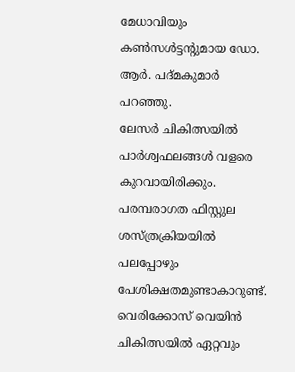മേധാവിയും കൺസൾട്ടന്റുമായ ഡോ. ആർ. പദ്മകുമാർ പറഞ്ഞു.
ലേസർ ചികിത്സയിൽ പാർശ്വഫലങ്ങൾ വളരെ കുറവായിരിക്കും. പരമ്പരാഗത ഫിസ്റ്റുല ശസ്ത്രക്രിയയിൽ പലപ്പോഴും പേശിക്ഷതമുണ്ടാകാറുണ്ട്. വെരിക്കോസ് വെയിൻ ചികിത്സയിൽ ഏറ്റവും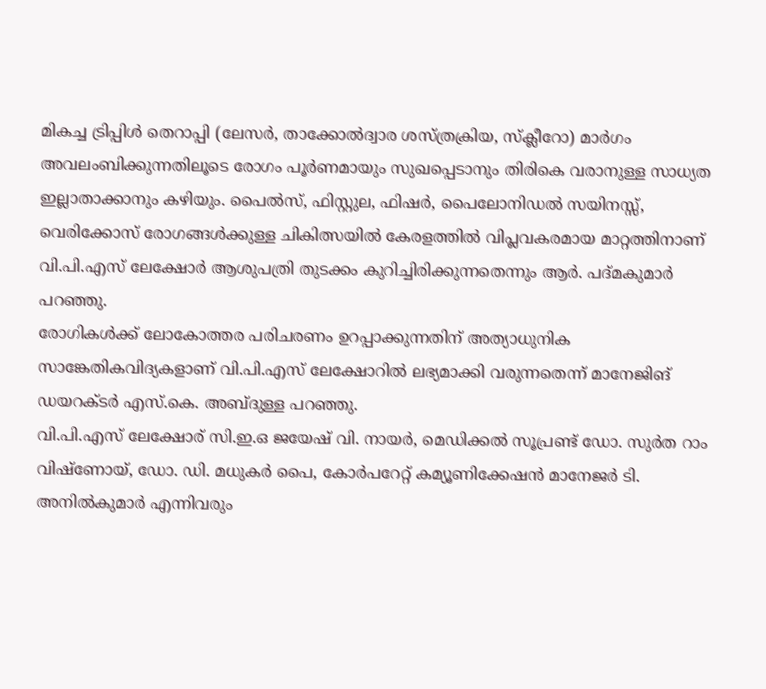മികച്ച ട്രിപ്പിൾ തെറാപ്പി (ലേസർ, താക്കോൽദ്വാര ശസ്ത്രക്രിയ, സ്ക്ലീറോ) മാർഗം അവലംബിക്കുന്നതിലൂടെ രോഗം പൂർണമായും സുഖപ്പെടാനും തിരികെ വരാനുള്ള സാധ്യത ഇല്ലാതാക്കാനും കഴിയും. പൈൽസ്, ഫിസ്റ്റുല, ഫിഷർ, പൈലോനിഡൽ സയിനസ്സ്, വെരിക്കോസ് രോഗങ്ങൾക്കുള്ള ചികിത്സയിൽ കേരളത്തിൽ വിപ്ലവകരമായ മാറ്റത്തിനാണ് വി.പി.എസ് ലേക്ഷോർ ആശുപത്രി തുടക്കം കുറിച്ചിരിക്കുന്നതെന്നും ആർ. പദ്മകുമാർ പറഞ്ഞു.
രോഗികൾക്ക് ലോകോത്തര പരിചരണം ഉറപ്പാക്കുന്നതിന് അത്യാധുനിക സാങ്കേതികവിദ്യകളാണ് വി.പി.എസ് ലേക്ഷോറിൽ ലഭ്യമാക്കി വരുന്നതെന്ന് മാനേജിങ് ഡയറക്ടർ എസ്.കെ. അബ്ദുള്ള പറഞ്ഞു.
വി.പി.എസ് ലേക്ഷോര് സി.ഇ.ഒ ജയേഷ് വി. നായർ, മെഡിക്കൽ സൂപ്രണ്ട് ഡോ. സുർത റാം വിഷ്ണോയ്, ഡോ. ഡി. മധുകർ പൈ, കോർപറേറ്റ് കമ്യൂണിക്കേഷൻ മാനേജർ ടി. അനിൽകുമാർ എന്നിവരും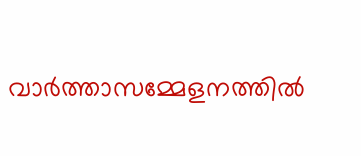വാർത്താസമ്മേളനത്തിൽ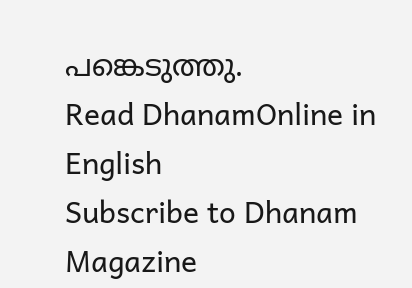പങ്കെടുത്തു.
Read DhanamOnline in English
Subscribe to Dhanam Magazine